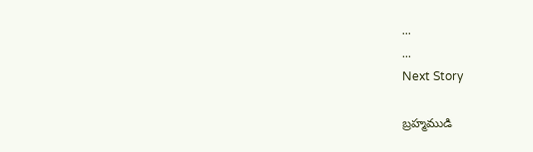...
...
Next Story

బ్రహ్మముడి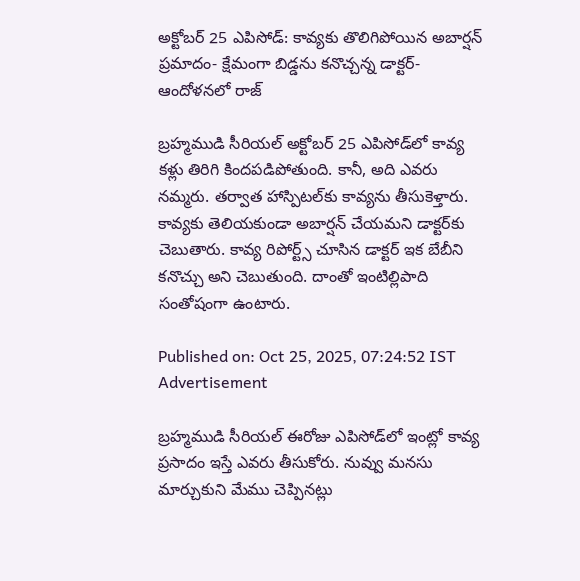అక్టోబర్ 25 ఎపిసోడ్: కావ్యకు తొలిగిపోయిన అబార్షన్ ప్రమాదం- క్షేమంగా బిడ్డను కనొచ్చన్న డాక్టర్- ఆందోళనలో రాజ్

బ్రహ్మముడి సీరియల్ అక్టోబర్ 25 ఎపిసోడ్‌లో కావ్య కళ్లు తిరిగి కిందపడిపోతుంది. కానీ, అది ఎవరు నమ్మరు. తర్వాత హాస్పిటల్‌కు కావ్యను తీసుకెళ్తారు. కావ్యకు తెలియకుండా అబార్షన్ చేయమని డాక్టర్‌కు చెబుతారు. కావ్య రిపోర్ట్స్ చూసిన డాక్టర్ ఇక బేబీని కనొచ్చు అని చెబుతుంది. దాంతో ఇంటిల్లిపాది సంతోషంగా ఉంటారు.

Published on: Oct 25, 2025, 07:24:52 IST
Advertisement

బ్రహ్మముడి సీరియల్‌ ఈరోజు ఎపిసోడ్‌‌లో ఇంట్లో కావ్య ప్రసాదం ఇస్తే ఎవరు తీసుకోరు. నువ్వు మనసు మార్చుకుని మేము చెప్పినట్లు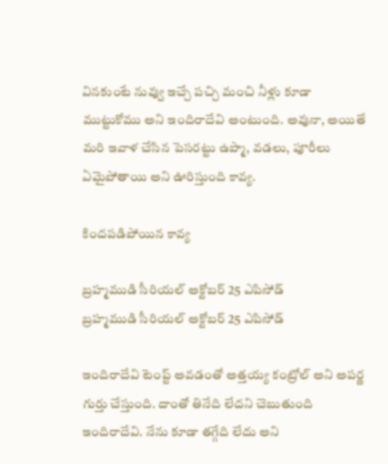వినకుంటే నువ్వు ఇచ్చే పచ్చి మంచి నీళ్లు కూడా ముట్టుకోము అని ఇందిరాదేవి అంటుంది. అవునా, అయితే మరి ఇవాళ చేసిన పెసరట్టు ఉప్మా, వడలు, పూరీలు ఏమైపోతాయి అని ఊరిస్తుంది కావ్య.

కిందపడిపోయిన కావ్య

బ్రహ్మముడి సీరియల్‌ అక్టోబర్ 25 ఎపిసోడ్
బ్రహ్మముడి సీరియల్‌ అక్టోబర్ 25 ఎపిసోడ్

ఇందిరాదేవి టెంప్ట్ అవడంతో అత్తయ్య కంట్రోల్ అని అపర్ణ గుర్తు చేస్తుంది. దాంతో తినేది లేదని చెబుతుంది ఇందిరాదేవి. నేను కూడా తగ్గేది లేదు అని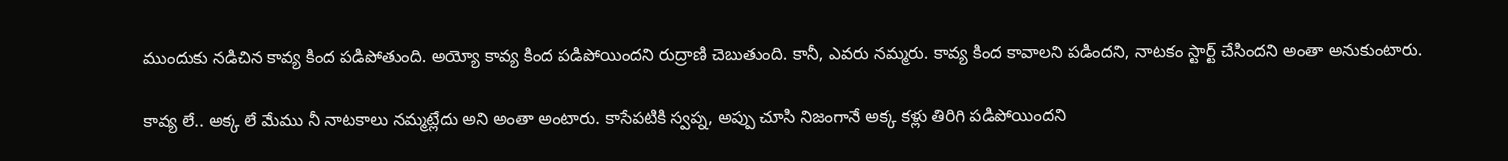ముందుకు నడిచిన కావ్య కింద పడిపోతుంది. అయ్యో కావ్య కింద పడిపోయిందని రుద్రాణి చెబుతుంది. కానీ, ఎవరు నమ్మరు. కావ్య కింద కావాలని పడిందని, నాటకం స్టార్ట్ చేసిందని అంతా అనుకుంటారు.

కావ్య లే.. అక్క లే మేము నీ నాటకాలు నమ్మట్లేదు అని అంతా అంటారు. కాసేపటికి స్వప్న, అప్పు చూసి నిజంగానే అక్క కళ్లు తిరిగి పడిపోయిందని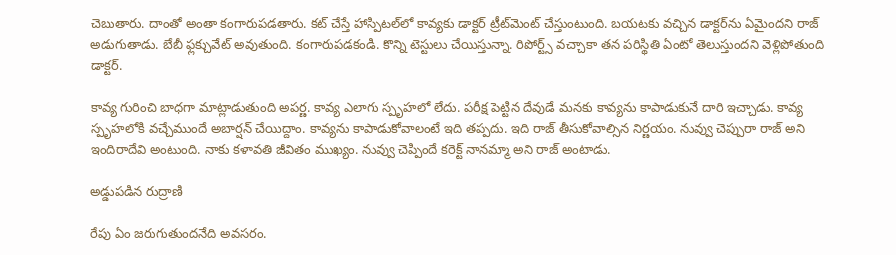చెబుతారు. దాంతో అంతా కంగారుపడతారు. కట్ చేస్తే హాస్పిటల్‌లో కావ్యకు డాక్టర్ ట్రీట్‌మెంట్ చేస్తుంటుంది. బయటకు వచ్చిన డాక్టర్‌ను ఏమైందని రాజ్ అడుగుతాడు. బేబీ ఫ్లక్చువేట్ అవుతుంది. కంగారుపడకండి. కొన్ని టెస్టులు చేయిస్తున్నా. రిపోర్ట్స్ వచ్చాకా తన పరిస్థితి ఏంటో తెలుస్తుందని వెళ్లిపోతుంది డాక్టర్.

కావ్య గురించి బాధగా మాట్లాడుతుంది అపర్ణ. కావ్య ఎలాగు స్పృహలో లేదు. పరీక్ష పెట్టిన దేవుడే మనకు కావ్యను కాపాడుకునే దారి ఇచ్చాడు. కావ్య స్పృహలోకి వచ్చేముందే అబార్షన్ చేయిద్దాం. కావ్యను కాపాడుకోవాలంటే ఇది తప్పదు. ఇది రాజ్ తీసుకోవాల్సిన నిర్ణయం. నువ్వు చెప్పురా రాజ్ అని ఇందిరాదేవి అంటుంది. నాకు కళావతి జీవితం ముఖ్యం. నువ్వు చెప్పిందే కరెక్ట్ నానమ్మా అని రాజ్ అంటాడు.

అడ్డుపడిన రుద్రాణి

రేపు ఏం జరుగుతుందనేది అవసరం.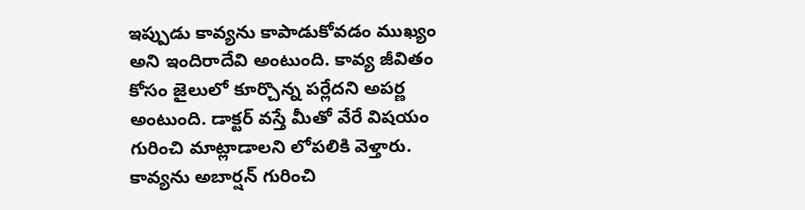ఇప్పుడు కావ్యను కాపాడుకోవడం ముఖ్యం అని ఇందిరాదేవి అంటుంది. కావ్య జీవితం కోసం జైలులో కూర్చొన్న పర్లేదని అపర్ణ అంటుంది. డాక్టర్ వస్తే మీతో వేరే విషయం గురించి మాట్లాడాలని లోపలికి వెళ్తారు. కావ్యను అబార్షన్ గురించి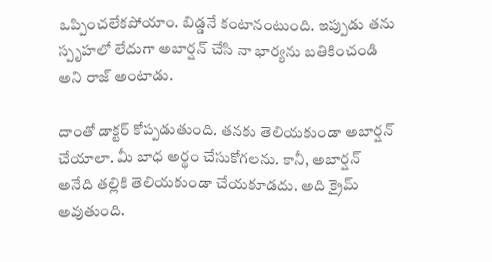ఒప్పించలేకపోయాం. బిడ్డనే కంటానంటుంది. ఇప్పుడు తను స్పృహలో లేదుగా అబార్షన్ చేసి నా భార్యను బతికించండి అని రాజ్ అంటాడు.

దాంతో డాక్టర్ కోప్పడుతుంది. తనకు తెలియకుండా అబార్షన్ చేయాలా. మీ బాధ అర్థం చేసుకోగలను. కానీ, అబార్షన్ అనేది తల్లికి తెలియకుండా చేయకూడదు. అది క్రైమ్ అవుతుంది.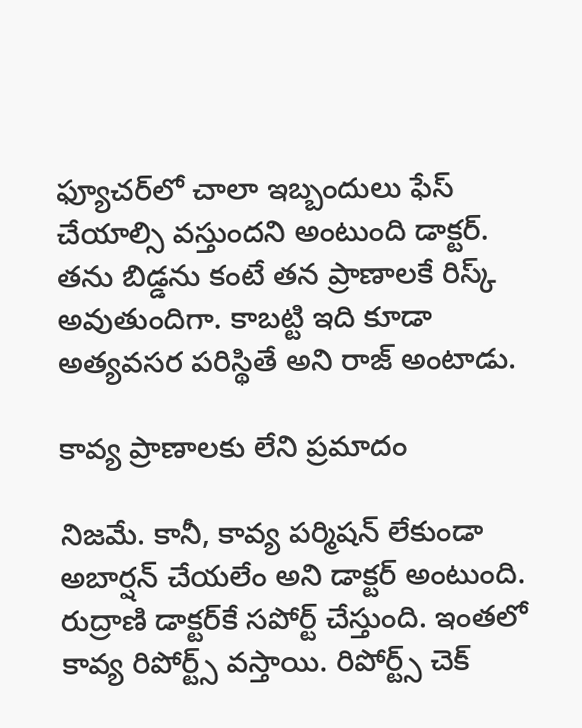ఫ్యూచర్‌లో చాలా ఇబ్బందులు ఫేస్ చేయాల్సి వస్తుందని అంటుంది డాక్టర్. తను బిడ్డను కంటే తన ప్రాణాలకే రిస్క్ అవుతుందిగా. కాబట్టి ఇది కూడా అత్యవసర పరిస్థితే అని రాజ్ అంటాడు.

కావ్య ప్రాణాలకు లేని ప్రమాదం

నిజమే. కానీ, కావ్య పర్మిషన్ లేకుండా అబార్షన్ చేయలేం అని డాక్టర్ అంటుంది. రుద్రాణి డాక్టర్‌కే సపోర్ట్ చేస్తుంది. ఇంతలో కావ్య రిపోర్ట్స్ వస్తాయి. రిపోర్ట్స్ చెక్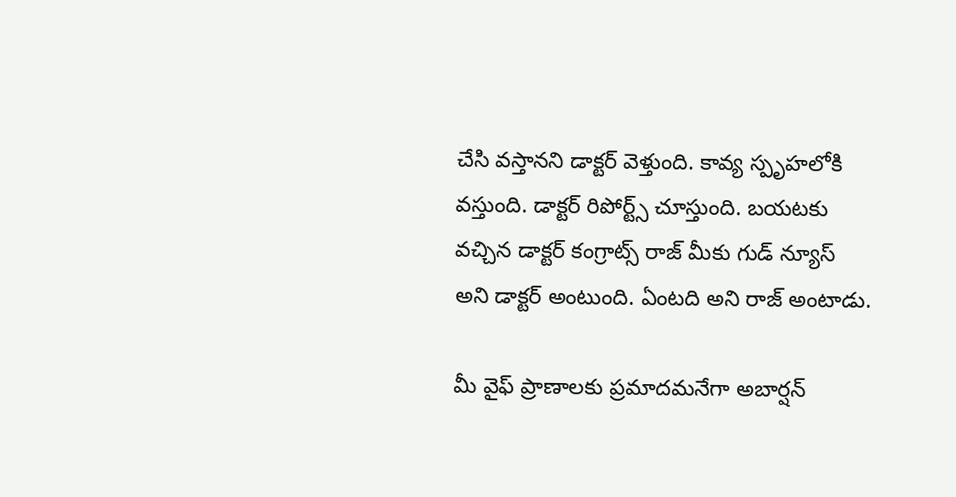చేసి వస్తానని డాక్టర్ వెళ్తుంది. కావ్య స్పృహలోకి వస్తుంది. డాక్టర్ రిపోర్ట్స్ చూస్తుంది. బయటకు వచ్చిన డాక్టర్ కంగ్రాట్స్ రాజ్ మీకు గుడ్ న్యూస్ అని డాక్టర్ అంటుంది. ఏంటది అని రాజ్ అంటాడు.

మీ వైఫ్ ప్రాణాలకు ప్రమాదమనేగా అబార్షన్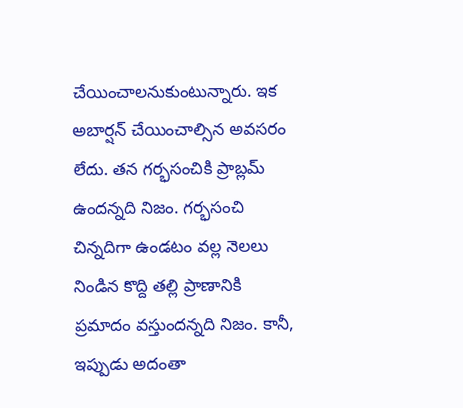చేయించాలనుకుంటున్నారు. ఇక అబార్షన్ చేయించాల్సిన అవసరం లేదు. తన గర్భసంచికి ప్రాబ్లమ్ ఉందన్నది నిజం. గర్భసంచి చిన్నదిగా ఉండటం వల్ల నెలలు నిండిన కొద్ది తల్లి ప్రాణానికి ప్రమాదం వస్తుందన్నది నిజం. కానీ, ఇప్పుడు అదంతా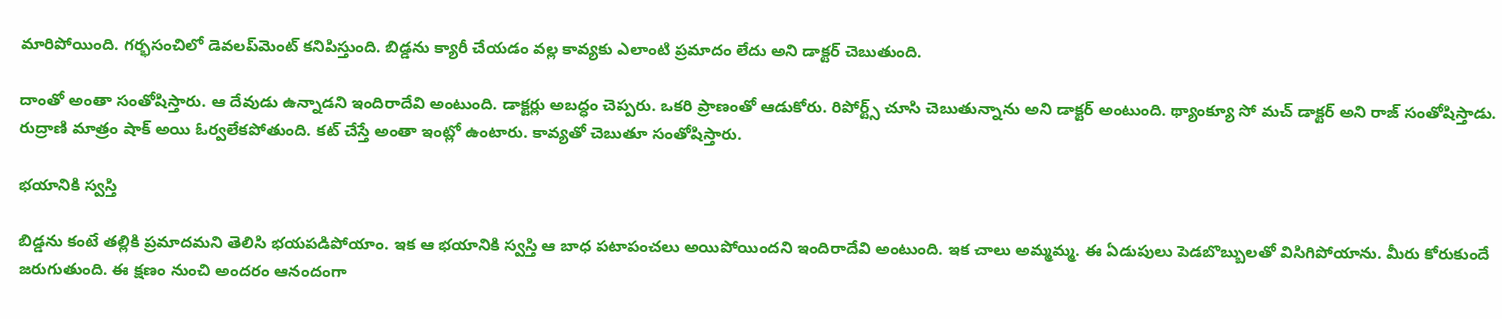మారిపోయింది. గర్భసంచిలో డెవలప్‌మెంట్ కనిపిస్తుంది. బిడ్డను క్యారీ చేయడం వల్ల కావ్యకు ఎలాంటి ప్రమాదం లేదు అని డాక్టర్ చెబుతుంది.

దాంతో అంతా సంతోషిస్తారు. ఆ దేవుడు ఉన్నాడని ఇందిరాదేవి అంటుంది. డాక్టర్లు అబద్ధం చెప్పరు. ఒకరి ప్రాణంతో ఆడుకోరు. రిపోర్ట్స్ చూసి చెబుతున్నాను అని డాక్టర్ అంటుంది. థ్యాంక్యూ సో మచ్ డాక్టర్ అని రాజ్ సంతోషిస్తాడు. రుద్రాణి మాత్రం షాక్ అయి ఓర్వలేకపోతుంది. కట్ చేస్తే అంతా ఇంట్లో ఉంటారు. కావ్యతో చెబుతూ సంతోషిస్తారు.

భయానికి స్వస్తి

బిడ్డను కంటే తల్లికి ప్రమాదమని తెలిసి భయపడిపోయాం. ఇక ఆ భయానికి స్వస్తి ఆ బాధ పటాపంచలు అయిపోయిందని ఇందిరాదేవి అంటుంది. ఇక చాలు అమ్మమ్మ. ఈ ఏడుపులు పెడబొబ్బులతో విసిగిపోయాను. మీరు కోరుకుందే జరుగుతుంది. ఈ క్షణం నుంచి అందరం ఆనందంగా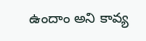ఉందాం అని కావ్య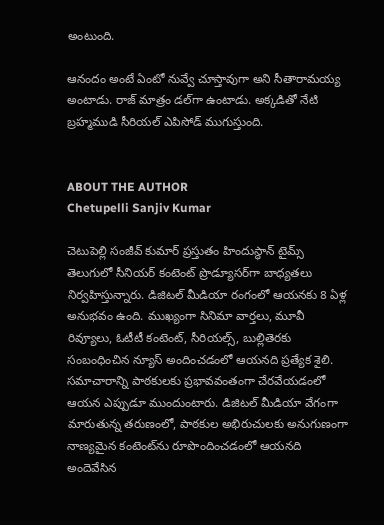అంటుంది.

ఆనందం అంటే ఏంటో నువ్వే చూస్తావుగా అని సీతారామయ్య అంటాడు. రాజ్ మాత్రం డల్‌గా ఉంటాడు. అక్కడితో నేటి బ్రహ్మముడి సీరియల్ ఎపిసోడ్ ముగుస్తుంది.


ABOUT THE AUTHOR
Chetupelli Sanjiv Kumar

చెటుపెల్లి సంజీవ్ కుమార్ ప్రస్తుతం హిందుస్థాన్ టైమ్స్ తెలుగులో సీనియర్ కంటెంట్ ప్రొడ్యూసర్‌గా బాధ్యతలు నిర్వహిస్తున్నారు. డిజిటల్ మీడియా రంగంలో ఆయనకు 8 ఏళ్ల అనుభవం ఉంది. ముఖ్యంగా సినిమా వార్తలు, మూవీ రివ్యూలు, ఓటీటీ కంటెంట్, సీరియల్స్, బుల్లితెరకు సంబంధించిన న్యూస్ అందించడంలో ఆయనది ప్రత్యేక శైలి. సమాచారాన్ని పాఠకులకు ప్రభావవంతంగా చేరవేయడంలో ఆయన ఎప్పుడూ ముందుంటారు. డిజిటల్ మీడియా వేగంగా మారుతున్న తరుణంలో, పాఠకుల అభిరుచులకు అనుగుణంగా నాణ్యమైన కంటెంట్‌ను రూపొందించడంలో ఆయనది అందెవేసిన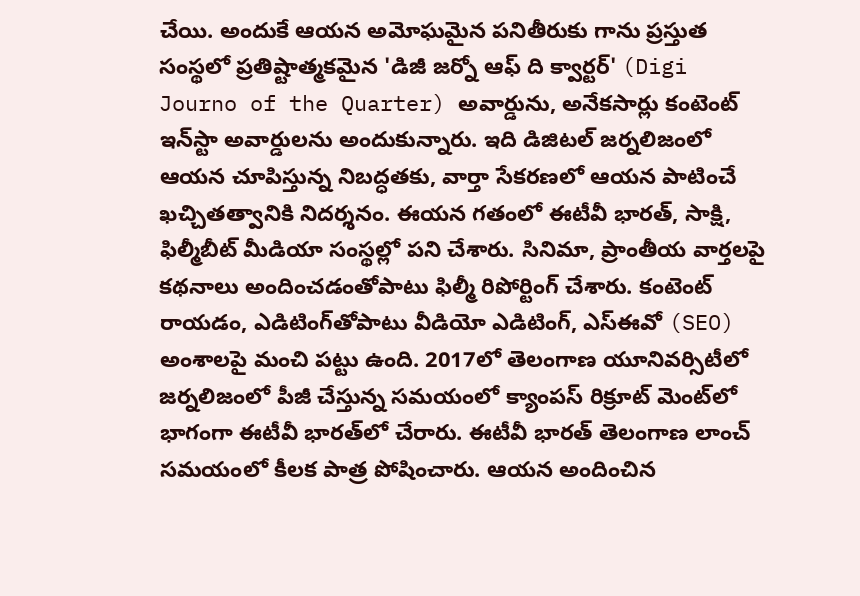చేయి. అందుకే ఆయన అమోఘమైన పనితీరుకు గాను ప్రస్తుత సంస్థలో ప్రతిష్టాత్మకమైన 'డిజీ జర్నో ఆఫ్ ది క్వార్టర్' (Digi Journo of the Quarter) అవార్డును, అనేకసార్లు కంటెంట్ ఇన్‌స్టా అవార్డులను అందుకున్నారు. ఇది డిజిటల్ జర్నలిజంలో ఆయన చూపిస్తున్న నిబద్ధతకు, వార్తా సేకరణలో ఆయన పాటించే ఖచ్చితత్వానికి నిదర్శనం. ఈయన గతంలో ఈటీవీ భారత్, సాక్షి, ఫిల్మీబీట్ మీడియా సంస్థల్లో పని చేశారు. సినిమా, ప్రాంతీయ వార్తలపై కథనాలు అందించడంతోపాటు ఫిల్మీ రిపోర్టింగ్ చేశారు. కంటెంట్ రాయడం, ఎడిటింగ్‌తోపాటు వీడియో ఎడిటింగ్, ఎస్‌ఈవో (SEO) అంశాలపై మంచి పట్టు ఉంది. 2017లో తెలంగాణ యూనివర్సిటీలో జర్నలిజంలో పీజీ చేస్తున్న సమయంలో క్యాంపస్ రిక్రూట్ మెంట్‌లో భాగంగా ఈటీవీ భారత్‌లో చేరారు. ఈటీవీ భారత్ తెలంగాణ లాంచ్ సమయంలో కీలక పాత్ర పోషించారు. ఆయన అందించిన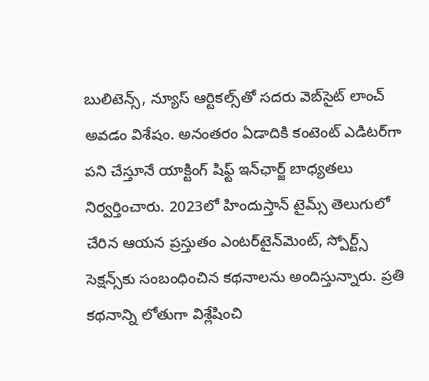బులిటెన్స్, న్యూస్ ఆర్టికల్స్‌తో సదరు వెబ్‌సైట్ లాంచ్ అవడం విశేషం. అనంతరం ఏడాదికి కంటెంట్ ఎడిటర్‌గా పని చేస్తూనే యాక్టింగ్ షిఫ్ట్ ఇన్‌ఛార్జ్ బాధ్యతలు నిర్వర్తించారు. 2023లో హిందుస్తాన్ టైమ్స్ తెలుగులో చేరిన ఆయన ప్రస్తుతం ఎంటర్‌టైన్‌మెంట్, స్పోర్ట్స్ సెక్షన్స్‌కు సంబంధించిన కథనాలను అందిస్తున్నారు. ప్రతి కథనాన్ని లోతుగా విశ్లేషించి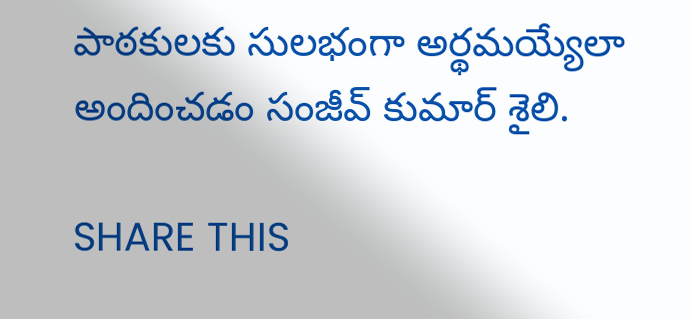పాఠకులకు సులభంగా అర్థమయ్యేలా అందించడం సంజీవ్ కుమార్ శైలి.

SHARE THIS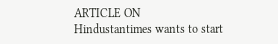ARTICLE ON
Hindustantimes wants to start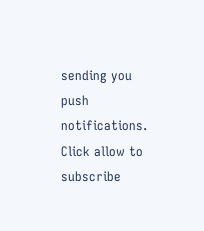sending you push notifications. Click allow to subscribe